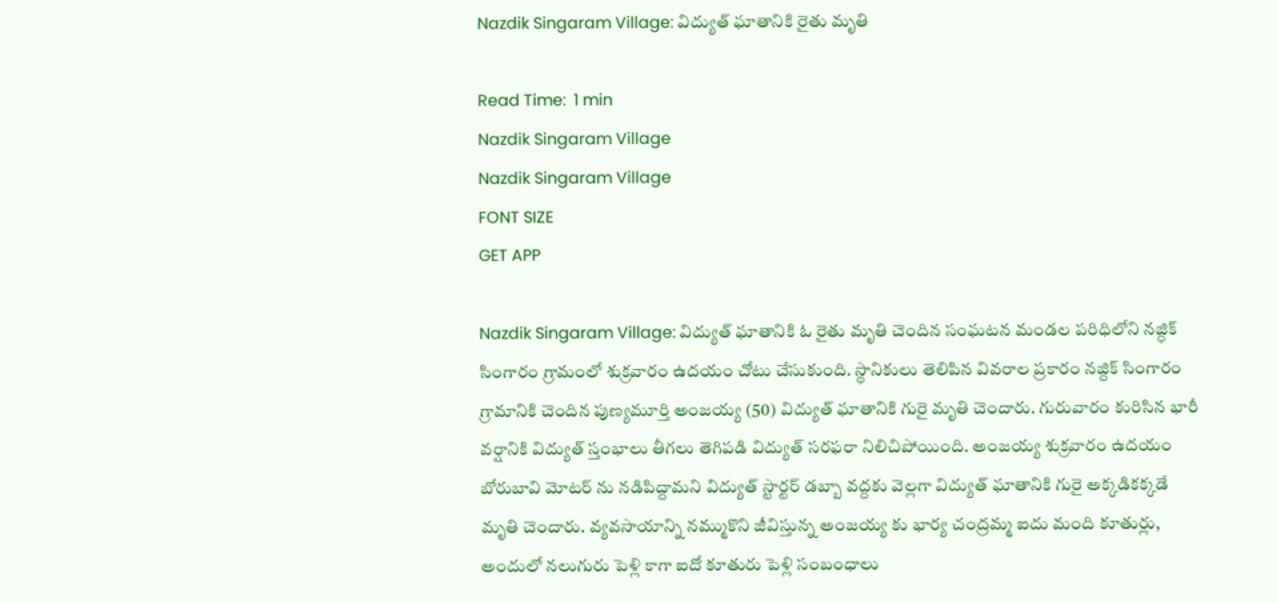Nazdik Singaram Village: విద్యుత్ ఘాతానికి రైతు మృతి

Read Time:  1 min
Nazdik Singaram Village
Nazdik Singaram Village
FONT SIZE
GET APP

Nazdik Singaram Village: విద్యుత్ ఘాతానికి ఓ రైతు మృతి చెందిన సంఘటన మండల పరిధిలోని నజ్ధిక్ సింగారం గ్రామంలో శుక్రవారం ఉదయం చోటు చేసుకుంది. స్థానికులు తెలిపిన వివరాల ప్రకారం నజ్దిక్ సింగారం గ్రామానికి చెందిన పుణ్యమూర్తి అంజయ్య (50) విద్యుత్ ఘాతానికి గురై మృతి చెందారు. గురువారం కురిసిన భారీ వర్షానికి విద్యుత్ స్తంభాలు తీగలు తెగిపడి విద్యుత్ సరఫరా నిలిచిపోయింది. అంజయ్య శుక్రవారం ఉదయం బోరుబావి మోటర్ ను నడిపిద్దామని విద్యుత్ స్టార్టర్ డబ్బా వద్దకు వెల్లగా విద్యుత్ ఘాతానికి గురై అక్కడికక్కడే మృతి చెందారు. వ్యవసాయాన్ని నమ్ముకొని జీవిస్తున్న అంజయ్య కు భార్య చంద్రమ్మ ఐదు మంది కూతుర్లు, అందులో నలుగురు పెళ్లి కాగా ఐదో కూతురు పెళ్లి సంబంధాలు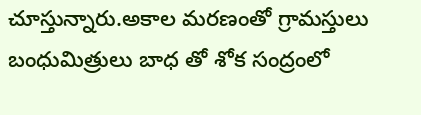చూస్తున్నారు.అకాల మరణంతో గ్రామస్తులు బంధుమిత్రులు బాధ తో శోక సంద్రంలో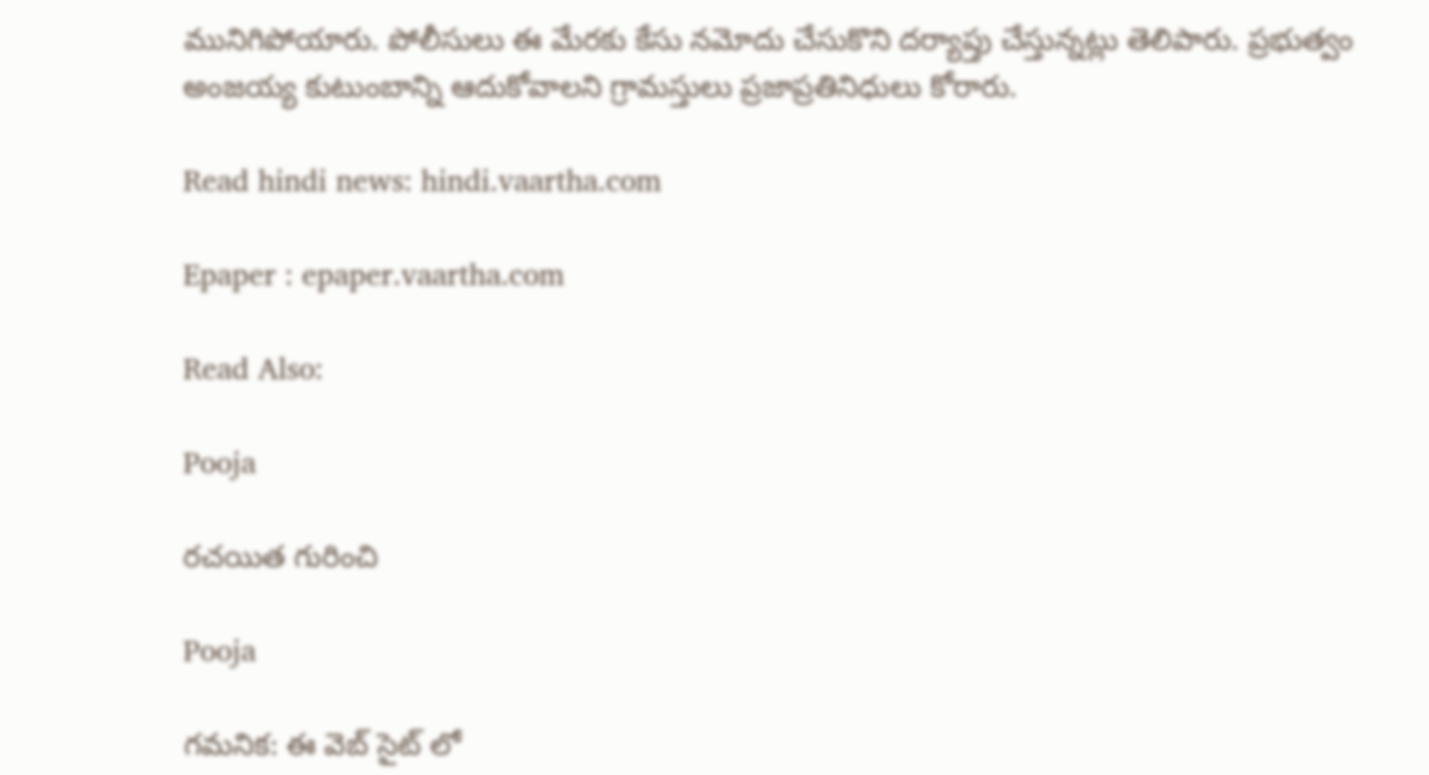మునిగిపోయారు. పోలీసులు ఈ మేరకు కేసు నమోదు చేసుకొని దర్యాప్తు చేస్తున్నట్లు తెలిపారు. ప్రభుత్వం అంజయ్య కుటుంబాన్ని ఆదుకోవాలని గ్రామస్తులు ప్రజాప్రతినిధులు కోరారు.

Read hindi news: hindi.vaartha.com

Epaper : epaper.vaartha.com

Read Also:

Pooja

రచయిత గురించి

Pooja

గమనిక: ఈ వెబ్ సైట్ లో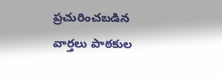ప్రచురించబడిన వార్తలు పాఠకుల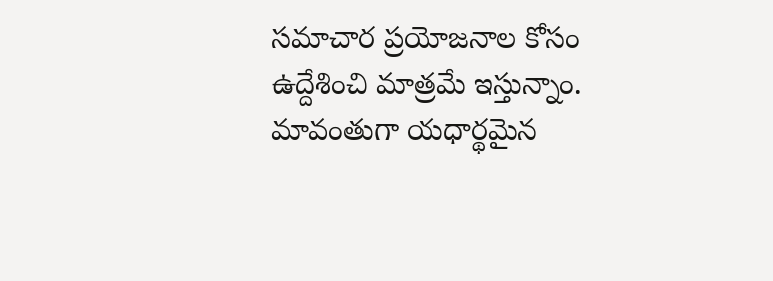సమాచార ప్రయోజనాల కోసం ఉద్దేశించి మాత్రమే ఇస్తున్నాం. మావంతుగా యధార్థమైన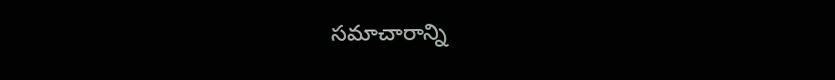సమాచారాన్ని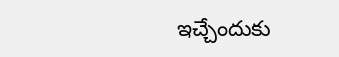ఇచ్చేందుకు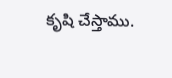కృషి చేస్తాము.